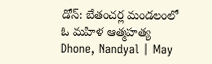డోన్: బేతంచర్ల మండలంలో ఓ మహిళ ఆత్మహత్య
Dhone, Nandyal | May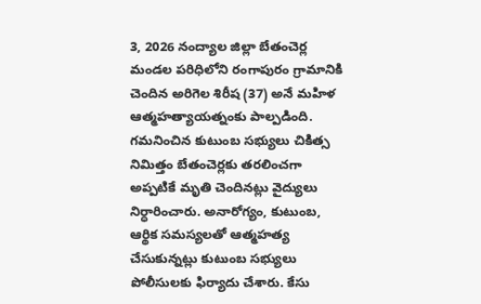3, 2026 నంద్యాల జిల్లా బేతంచెర్ల మండల పరిధిలోని రంగాపురం గ్రామానికి చెందిన అరిగెల శిరీష (37) అనే మహిళ ఆత్మహత్యాయత్నంకు పాల్పడింది. గమనించిన కుటుంబ సభ్యులు చికిత్స నిమిత్తం బేతంచెర్లకు తరలించగా అప్పటికే మృతి చెందినట్లు వైద్యులు నిర్ధారించారు. అనారోగ్యం, కుటుంబ, ఆర్థిక సమస్యలతో ఆత్మహత్య చేసుకున్నట్లు కుటుంబ సభ్యులు పోలీసులకు ఫిర్యాదు చేశారు. కేసు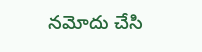నమోదు చేసి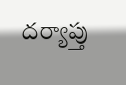దర్యాప్తు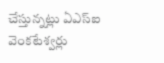చేస్తున్నట్లు ఏఎస్ఐ వెంకటేశ్వర్లు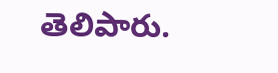తెలిపారు.